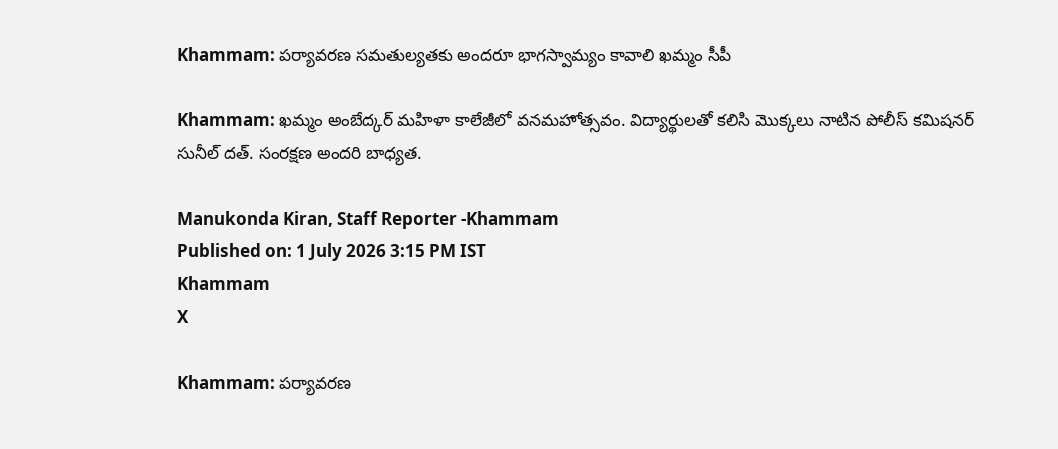Khammam: పర్యావరణ సమతుల్యతకు అందరూ భాగస్వామ్యం కావాలి ఖమ్మం సీపీ

Khammam: ఖమ్మం అంబేద్కర్ మహిళా కాలేజీలో వనమహోత్సవం. విద్యార్థులతో కలిసి మొక్కలు నాటిన పోలీస్ కమిషనర్ సునీల్ దత్. సంరక్షణ అందరి బాధ్యత.

Manukonda Kiran, Staff Reporter -Khammam
Published on: 1 July 2026 3:15 PM IST
Khammam
X

Khammam: పర్యావరణ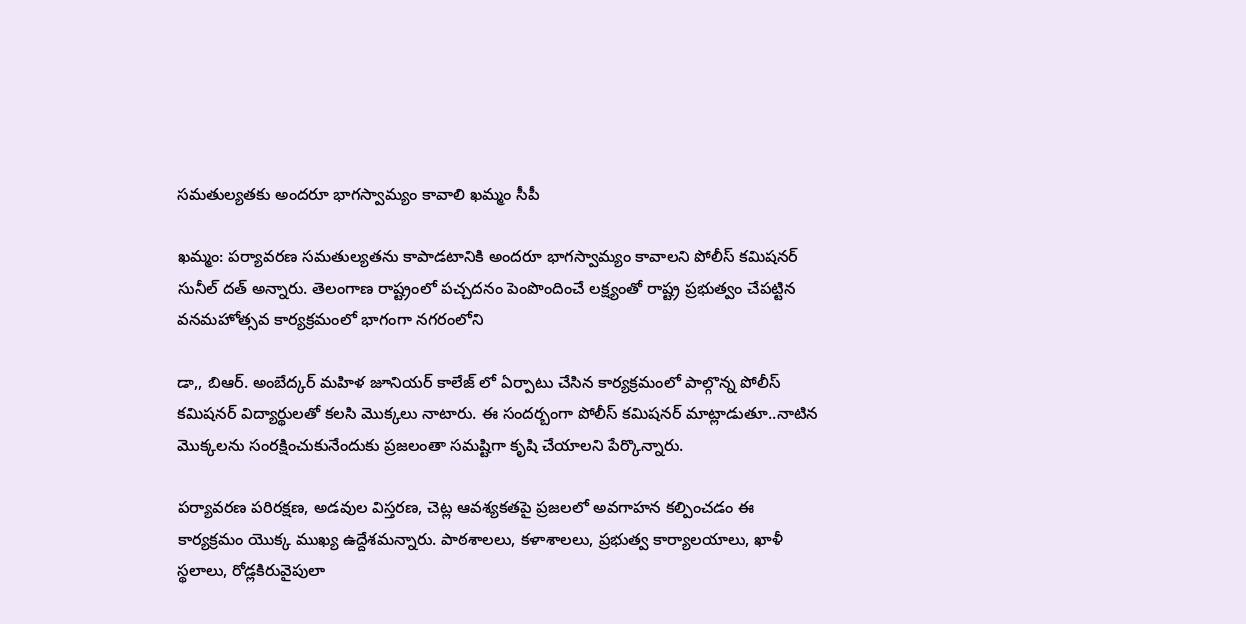సమతుల్యతకు అందరూ భాగస్వామ్యం కావాలి ఖమ్మం సీపీ

ఖమ్మం: పర్యావరణ సమతుల్యతను కాపాడటానికి అందరూ భాగస్వామ్యం కావాలని పోలీస్ కమిషనర్ సునీల్ దత్ అన్నారు. తెలంగాణ రాష్ట్రంలో పచ్చదనం పెంపొందించే లక్ష్యంతో రాష్ట్ర ప్రభుత్వం చేపట్టిన వనమహోత్సవ కార్యక్రమంలో భాగంగా నగరంలోని

డా,, బిఆర్. అంబేద్కర్ మహిళ జూనియర్ కాలేజ్ లో ఏర్పాటు చేసిన కార్యక్రమంలో పాల్గొన్న పోలీస్ కమిషనర్ విద్యార్థులతో కలసి మొక్కలు నాటారు. ఈ సందర్బంగా పోలీస్ కమిషనర్ మాట్లాడుతూ..నాటిన మొక్కలను సంరక్షించుకునేందుకు ప్రజలంతా సమష్టిగా కృషి చేయాలని పేర్కొన్నారు.

పర్యావరణ పరిరక్షణ, అడవుల విస్తరణ, చెట్ల ఆవశ్యకతపై ప్రజలలో అవగాహన కల్పించడం ఈ కార్యక్రమం యొక్క ముఖ్య ఉద్దేశమన్నారు. పాఠశాలలు, కళాశాలలు, ప్రభుత్వ కార్యాలయాలు, ఖాళీ స్థలాలు, రోడ్లకిరువైపులా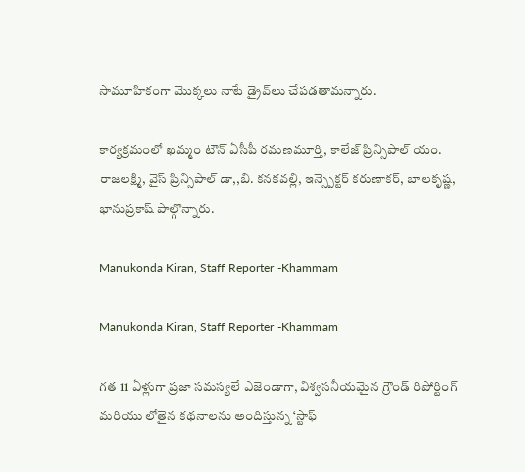సామూహికంగా మొక్కలు నాటే డ్రైవ్‌లు చేపడతామన్నారు.

కార్యక్రమంలో ఖమ్మం టౌన్ ఏసీపీ రమణమూర్తి, కాలేజ్ ప్రిన్సిపాల్ యం. రాజలక్ష్మి, వైస్ ప్రిన్సిపాల్ డా,,బి. కనకవల్లి, ఇన్స్పెక్టర్ కరుణాకర్, బాలకృష్ణ, భానుప్రకాష్ పాల్గొన్నారు.

Manukonda Kiran, Staff Reporter -Khammam

Manukonda Kiran, Staff Reporter -Khammam

గత 11 ఏళ్లుగా ప్రజా సమస్యలే ఎజెండాగా, విశ్వసనీయమైన గ్రౌండ్ రిపోర్టింగ్ మరియు లోతైన కథనాలను అందిస్తున్న ‘స్టాఫ్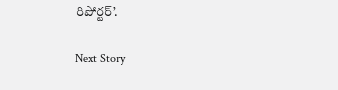రిపోర్టర్’.

Next Story